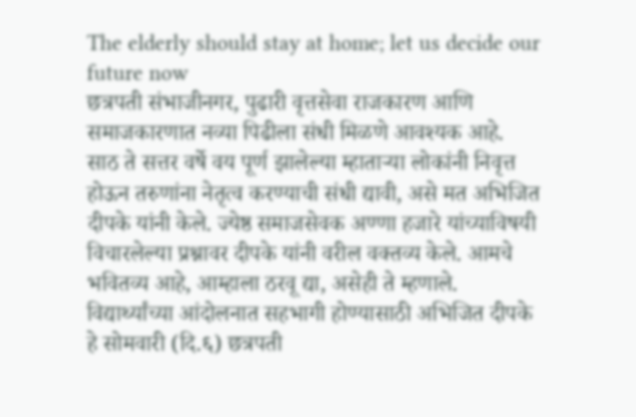The elderly should stay at home; let us decide our future now
छत्रपती संभाजीनगर, पुढारी वृत्तसेवा राजकारण आणि समाजकारणात नव्या पिढीला संधी मिळणे आवश्यक आहे. साठ ते सत्तर वर्षे वय पूर्ण झालेल्या म्हाताऱ्या लोकांनी निवृत्त होऊन तरुणांना नेतृत्व करण्याची संधी द्यावी, असे मत अभिजित दीपके यांनी केले. ज्येष्ठ समाजसेवक अण्णा हजारे यांच्याविषयी विचारलेल्या प्रश्नावर दीपके यांनी वरील वक्तव्य केले. आमचे भवितव्य आहे, आम्हाला ठरवू द्या, असेही ते म्हणाले.
विद्यार्थ्यांच्या आंदोलनात सहभागी होण्यासाठी अभिजित दीपके हे सोमवारी (दि.६) छत्रपती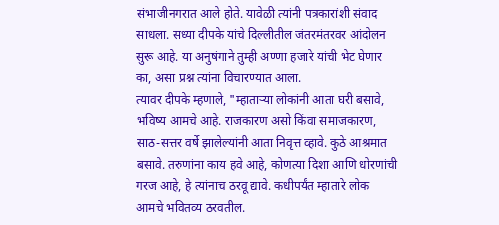संभाजीनगरात आले होते. यावेळी त्यांनी पत्रकारांशी संवाद साधला. सध्या दीपके यांचे दिल्लीतील जंतरमंतरवर आंदोलन सुरू आहे. या अनुषंगाने तुम्ही अण्णा हजारे यांची भेट घेणार का, असा प्रश्न त्यांना विचारण्यात आला.
त्यावर दीपके म्हणाले, "म्हाताऱ्या लोकांनी आता घरी बसावे, भविष्य आमचे आहे. राजकारण असो किंवा समाजकारण, साठ-सत्तर वर्षे झालेल्यांनी आता निवृत्त व्हावे. कुठे आश्रमात बसावे. तरुणांना काय हवे आहे, कोणत्या दिशा आणि धोरणांची गरज आहे, हे त्यांनाच ठरवू द्यावे. कधीपर्यंत म्हातारे लोक आमचे भवितव्य ठरवतील.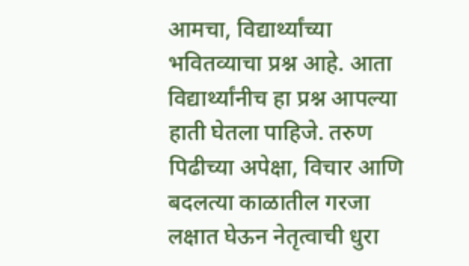आमचा, विद्यार्थ्यांच्या भवितव्याचा प्रश्न आहे. आता विद्यार्थ्यांनीच हा प्रश्न आपल्या हाती घेतला पाहिजे. तरुण पिढीच्या अपेक्षा, विचार आणि बदलत्या काळातील गरजा लक्षात घेऊन नेतृत्वाची धुरा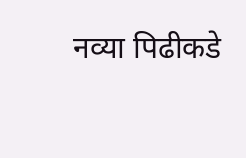नव्या पिढीकडे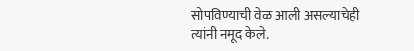सोपविण्याची वेळ आली असल्याचेही त्यांनी नमूद केले.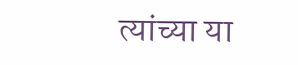त्यांच्या या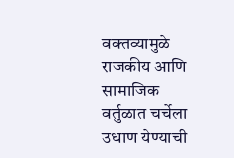वक्तव्यामुळे राजकीय आणि सामाजिक वर्तुळात चर्चेला उधाण येण्याची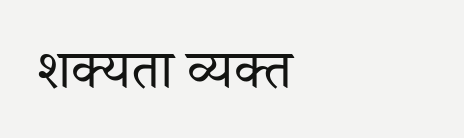शक्यता व्यक्त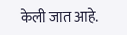केली जात आहे.